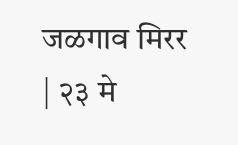जळगाव मिरर | २३ मे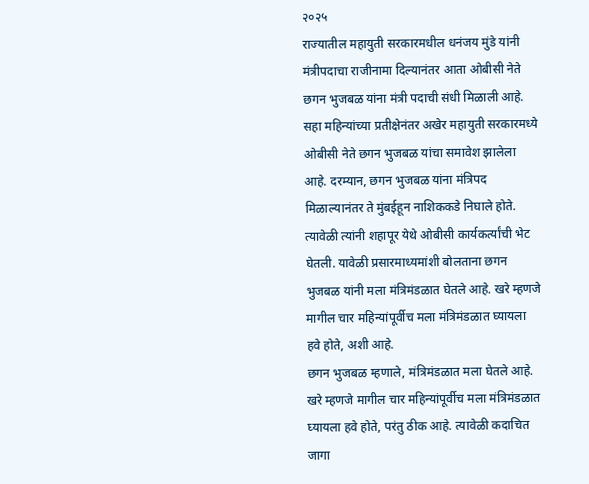२०२५
राज्यातील महायुती सरकारमधील धनंजय मुंडे यांनी मंत्रीपदाचा राजीनामा दिल्यानंतर आता ओबीसी नेते छगन भुजबळ यांना मंत्री पदाची संधी मिळाली आहे. सहा महिन्यांच्या प्रतीक्षेनंतर अखेर महायुती सरकारमध्ये ओबीसी नेते छगन भुजबळ यांचा समावेश झालेला आहे. दरम्यान, छगन भुजबळ यांना मंत्रिपद मिळाल्यानंतर ते मुंबईहून नाशिककडे निघाले होते. त्यावेळी त्यांनी शहापूर येथे ओबीसी कार्यकर्त्यांची भेट घेतली. यावेळी प्रसारमाध्यमांशी बोलताना छगन भुजबळ यांनी मला मंत्रिमंडळात घेतले आहे. खरे म्हणजे मागील चार महिन्यांपूर्वीच मला मंत्रिमंडळात घ्यायला हवे होते, अशी आहे.
छगन भुजबळ म्हणाले, मंत्रिमंडळात मला घेतले आहे. खरे म्हणजे मागील चार महिन्यांपूर्वीच मला मंत्रिमंडळात घ्यायला हवे होते, परंतु ठीक आहे. त्यावेळी कदाचित जागा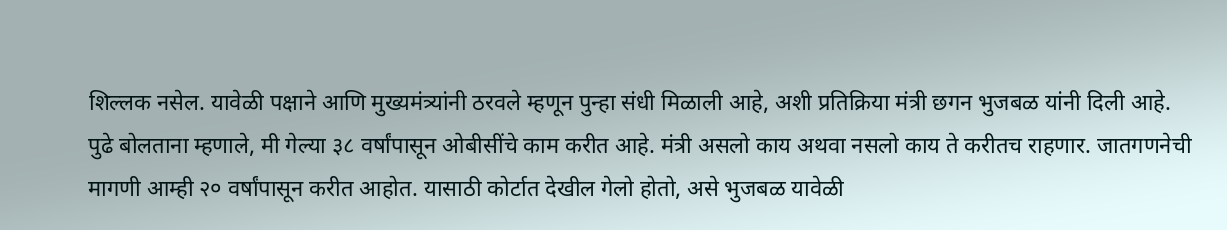शिल्लक नसेल. यावेळी पक्षाने आणि मुख्यमंत्र्यांनी ठरवले म्हणून पुन्हा संधी मिळाली आहे, अशी प्रतिक्रिया मंत्री छगन भुजबळ यांनी दिली आहे.
पुढे बोलताना म्हणाले, मी गेल्या ३८ वर्षांपासून ओबीसींचे काम करीत आहे. मंत्री असलो काय अथवा नसलो काय ते करीतच राहणार. जातगणनेची मागणी आम्ही २० वर्षांपासून करीत आहोत. यासाठी कोर्टात देखील गेलो होतो, असे भुजबळ यावेळी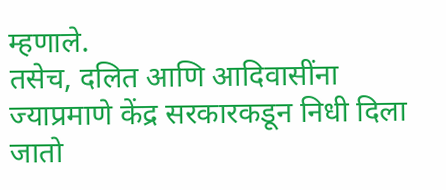म्हणाले.
तसेच, दलित आणि आदिवासींना ज्याप्रमाणे केंद्र सरकारकडून निधी दिला जातो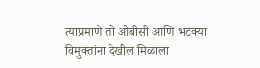त्याप्रमाणे तो ओबीसी आणि भटक्या विमुक्तांना देखील मिळाला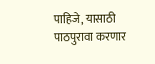पाहिजे, यासाठी पाठपुरावा करणार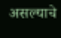असल्याचे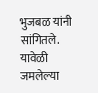भुजबळ यांनी सांगितले. यावेळी जमलेल्या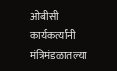ओबीसी कार्यकर्त्यांनी मंत्रिमंडळातल्या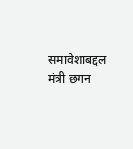समावेशाबद्दल मंत्री छगन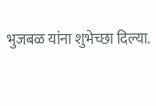भुजबळ यांना शुभेच्छा दिल्या.